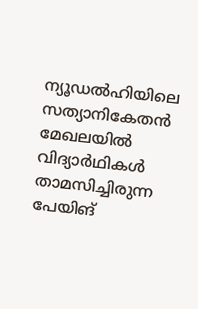ന്യൂഡൽഹിയിലെ സത്യാനികേതൻ മേഖലയിൽ വിദ്യാർഥികൾ താമസിച്ചിരുന്ന പേയിങ്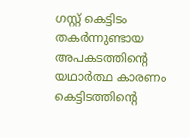ഗസ്റ്റ് കെട്ടിടം തകർന്നുണ്ടായ അപകടത്തിന്റെ യഥാർത്ഥ കാരണം കെട്ടിടത്തിന്റെ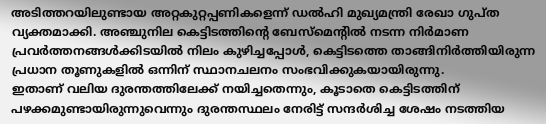അടിത്തറയിലുണ്ടായ അറ്റകുറ്റപ്പണികളെന്ന് ഡൽഹി മുഖ്യമന്ത്രി രേഖാ ഗുപ്ത വ്യക്തമാക്കി. അഞ്ചുനില കെട്ടിടത്തിന്റെ ബേസ്മെന്റിൽ നടന്ന നിർമാണ പ്രവർത്തനങ്ങൾക്കിടയിൽ നിലം കുഴിച്ചപ്പോൾ, കെട്ടിടത്തെ താങ്ങിനിർത്തിയിരുന്ന പ്രധാന തൂണുകളിൽ ഒന്നിന് സ്ഥാനചലനം സംഭവിക്കുകയായിരുന്നു.
ഇതാണ് വലിയ ദുരന്തത്തിലേക്ക് നയിച്ചതെന്നും, കൂടാതെ കെട്ടിടത്തിന് പഴക്കമുണ്ടായിരുന്നുവെന്നും ദുരന്തസ്ഥലം നേരിട്ട് സന്ദർശിച്ച ശേഷം നടത്തിയ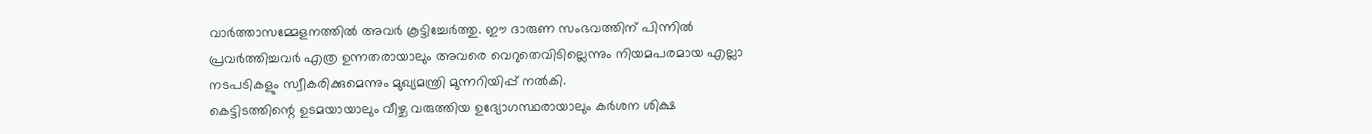വാർത്താസമ്മേളനത്തിൽ അവർ കൂട്ടിച്ചേർത്തു. ഈ ദാരുണ സംഭവത്തിന് പിന്നിൽ പ്രവർത്തിച്ചവർ എത്ര ഉന്നതരായാലും അവരെ വെറുതെവിടില്ലെന്നും നിയമപരമായ എല്ലാ നടപടികളും സ്വീകരിക്കുമെന്നും മുഖ്യമന്ത്രി മുന്നറിയിപ്പ് നൽകി.
കെട്ടിടത്തിന്റെ ഉടമയായാലും വീഴ്ച വരുത്തിയ ഉദ്യോഗസ്ഥരായാലും കർശന ശിക്ഷ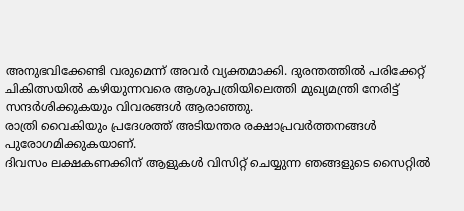അനുഭവിക്കേണ്ടി വരുമെന്ന് അവർ വ്യക്തമാക്കി. ദുരന്തത്തിൽ പരിക്കേറ്റ് ചികിത്സയിൽ കഴിയുന്നവരെ ആശുപത്രിയിലെത്തി മുഖ്യമന്ത്രി നേരിട്ട് സന്ദർശിക്കുകയും വിവരങ്ങൾ ആരാഞ്ഞു.
രാത്രി വൈകിയും പ്രദേശത്ത് അടിയന്തര രക്ഷാപ്രവർത്തനങ്ങൾ പുരോഗമിക്കുകയാണ്.
ദിവസം ലക്ഷകണക്കിന് ആളുകൾ വിസിറ്റ് ചെയ്യുന്ന ഞങ്ങളുടെ സൈറ്റിൽ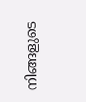നിങ്ങളുടെ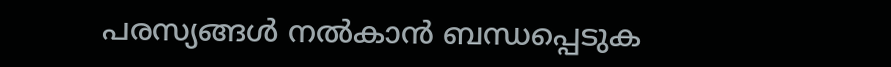പരസ്യങ്ങൾ നൽകാൻ ബന്ധപ്പെടുക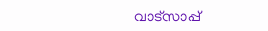വാട്സാപ്പ്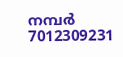നമ്പർ 7012309231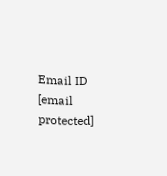Email ID [email protected]